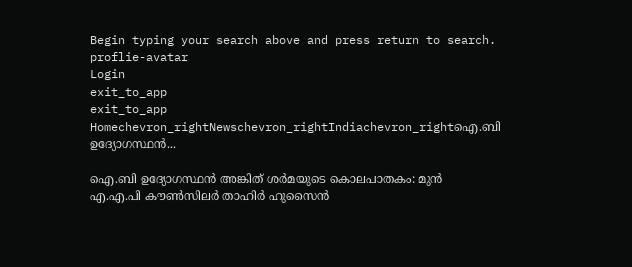Begin typing your search above and press return to search.
proflie-avatar
Login
exit_to_app
exit_to_app
Homechevron_rightNewschevron_rightIndiachevron_rightഐ.ബി ഉദ്യോഗസ്ഥൻ...

ഐ.ബി ഉദ്യോഗസ്ഥൻ അങ്കിത് ശർമയുടെ കൊലപാതകം: മുൻ എ.എ.പി കൗൺസിലർ താഹിർ ഹുസൈൻ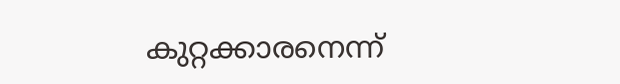കുറ്റക്കാരനെന്ന്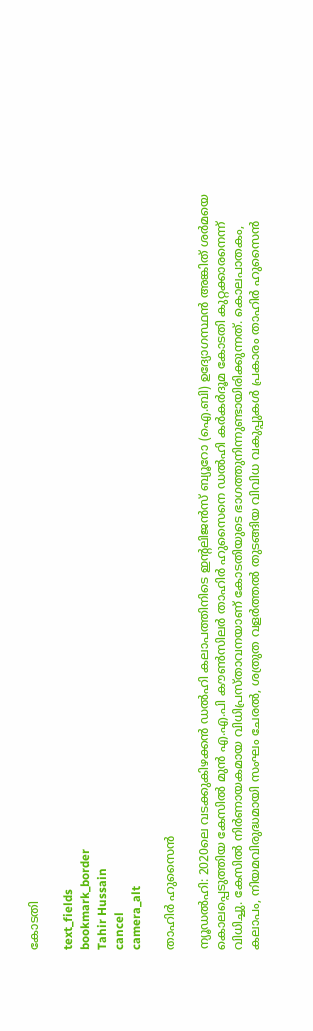കോടതി

text_fields
bookmark_border
Tahir Hussain
cancel
camera_alt

താഹിർ ഹുസൈൻ

ന്യൂഡൽഹി: 2020ലെ വടക്കുകിഴക്കൻ ഡൽഹി കലാപത്തിനിടെ ഇന്റലിജൻസ് ബ്യൂറോ (ഐ.ബി) ഉദ്യോഗസ്ഥൻ അങ്കിത് ശർമയെ കൊലപ്പെടുത്തിയ കേസിൽ മുൻ എ.എ.പി കൗൺസിലർ താഹിർ ഹുസൈനെ ഡൽഹി കർകർദൂമ കോടതി കുറ്റക്കാരനെന്ന് വിധിച്ചു. കേസിൽ നിർണായകമായ വിധിപ്രസ്താവനയാണ് കോടതിയുടെ ഭാഗത്തുനിന്നുണ്ടായിരിക്കുന്നത്. കൊലപാതകം, കലാപം, നിയമവിരുദ്ധമായി സംഘം ചേരൽ, ശത്രുത വളർത്തൽ തുടങ്ങിയ വിവിധ വകുപ്പുകൾ പ്രകാരം താഹിർ ഹുസൈൻ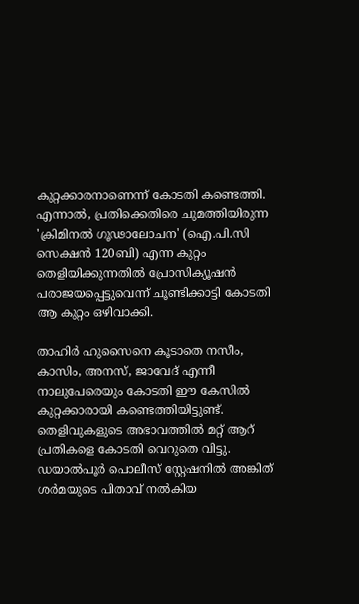കുറ്റക്കാരനാണെന്ന് കോടതി കണ്ടെത്തി. എന്നാൽ, പ്രതിക്കെതിരെ ചുമത്തിയിരുന്ന 'ക്രിമിനൽ ഗൂഢാലോചന' (ഐ.പി.സി സെക്ഷൻ 120ബി) എന്ന കുറ്റം തെളിയിക്കുന്നതിൽ പ്രോസിക്യൂഷൻ പരാജയപ്പെട്ടുവെന്ന് ചൂണ്ടിക്കാട്ടി കോടതി ആ കുറ്റം ഒഴിവാക്കി.

താഹിർ ഹുസൈനെ കൂടാതെ നസീം, കാസിം, അനസ്, ജാവേദ് എന്നീ നാലുപേരെയും കോടതി ഈ കേസിൽ കുറ്റക്കാരായി കണ്ടെത്തിയിട്ടുണ്ട്. തെളിവുകളുടെ അഭാവത്തിൽ മറ്റ് ആറ് പ്രതികളെ കോടതി വെറുതെ വിട്ടു. ഡയാൽപൂർ പൊലീസ് സ്റ്റേഷനിൽ അങ്കിത് ശർമയുടെ പിതാവ് നൽകിയ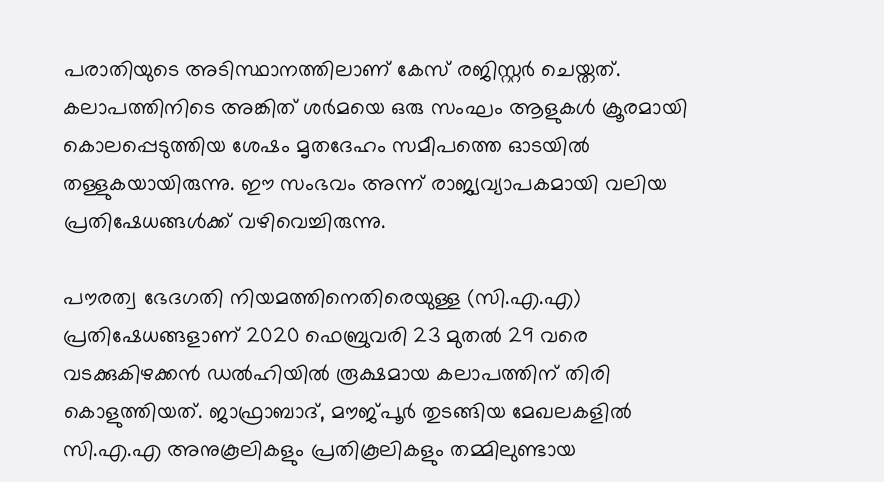പരാതിയുടെ അടിസ്ഥാനത്തിലാണ് കേസ് രജിസ്റ്റർ ചെയ്തത്. കലാപത്തിനിടെ അങ്കിത് ശർമയെ ഒരു സംഘം ആളുകൾ ക്രൂരമായി കൊലപ്പെടുത്തിയ ശേഷം മൃതദേഹം സമീപത്തെ ഓടയിൽ തള്ളുകയായിരുന്നു. ഈ സംഭവം അന്ന് രാജ്യവ്യാപകമായി വലിയ പ്രതിഷേധങ്ങൾക്ക് വഴിവെച്ചിരുന്നു.

പൗരത്വ ഭേദഗതി നിയമത്തിനെതിരെയുള്ള (സി.എ.എ) പ്രതിഷേധങ്ങളാണ് 2020 ഫെബ്രുവരി 23 മുതൽ 29 വരെ വടക്കുകിഴക്കൻ ഡൽഹിയിൽ രൂക്ഷമായ കലാപത്തിന് തിരി കൊളുത്തിയത്. ജാഫ്രാബാദ്, മൗജ്പൂർ തുടങ്ങിയ മേഖലകളിൽ സി.എ.എ അനുകൂലികളും പ്രതികൂലികളും തമ്മിലുണ്ടായ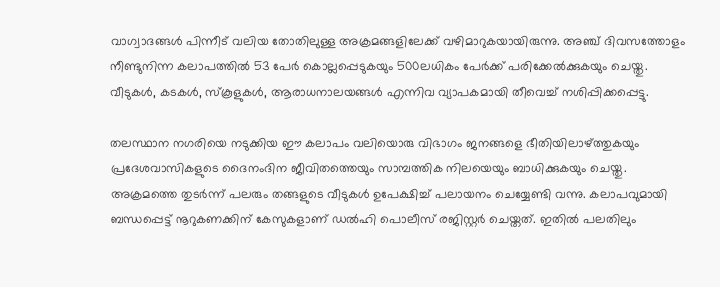വാഗ്വാദങ്ങൾ പിന്നീട് വലിയ തോതിലുള്ള അക്രമങ്ങളിലേക്ക് വഴിമാറുകയായിരുന്നു. അഞ്ച് ദിവസത്തോളം നീണ്ടുനിന്ന കലാപത്തിൽ 53 പേർ കൊല്ലപ്പെടുകയും 500ലധികം പേർക്ക് പരിക്കേൽക്കുകയും ചെയ്തു. വീടുകൾ, കടകൾ, സ്കൂളുകൾ, ആരാധനാലയങ്ങൾ എന്നിവ വ്യാപകമായി തീവെച്ച് നശിപ്പിക്കപ്പെട്ടു.

തലസ്ഥാന നഗരിയെ നടുക്കിയ ഈ കലാപം വലിയൊരു വിഭാഗം ജനങ്ങളെ ഭീതിയിലാഴ്ത്തുകയും പ്രദേശവാസികളുടെ ദൈനംദിന ജീവിതത്തെയും സാമ്പത്തിക നിലയെയും ബാധിക്കുകയും ചെയ്തു. അക്രമത്തെ തുടർന്ന് പലരും തങ്ങളുടെ വീടുകൾ ഉപേക്ഷിച്ച് പലായനം ചെയ്യേണ്ടി വന്നു. കലാപവുമായി ബന്ധപ്പെട്ട് നൂറുകണക്കിന് കേസുകളാണ് ഡൽഹി പൊലീസ് രജിസ്റ്റർ ചെയ്തത്. ഇതിൽ പലതിലും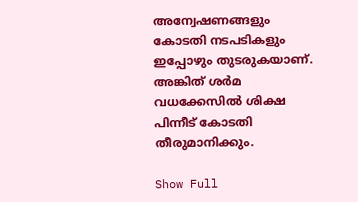അന്വേഷണങ്ങളും കോടതി നടപടികളും ഇപ്പോഴും തുടരുകയാണ്. അങ്കിത് ശർമ വധക്കേസിൽ ശിക്ഷ പിന്നീട് കോടതി തീരുമാനിക്കും.

Show Full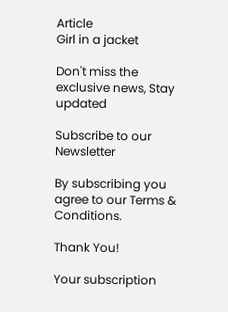Article
Girl in a jacket

Don't miss the exclusive news, Stay updated

Subscribe to our Newsletter

By subscribing you agree to our Terms & Conditions.

Thank You!

Your subscription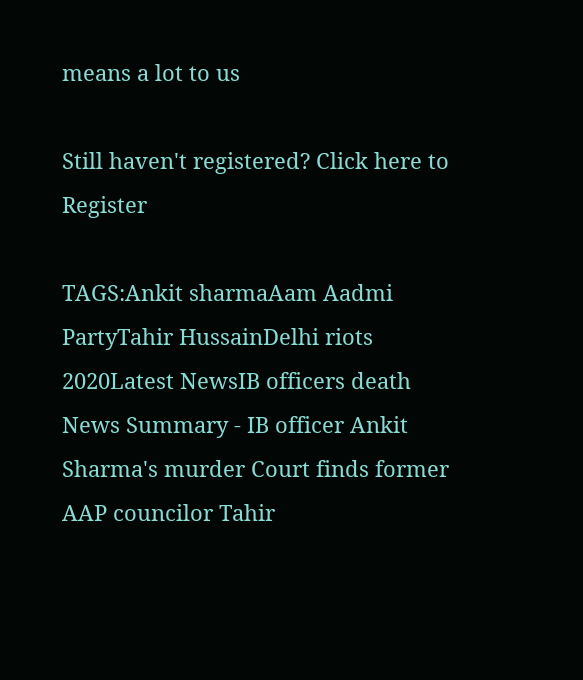means a lot to us

Still haven't registered? Click here to Register

TAGS:Ankit sharmaAam Aadmi PartyTahir HussainDelhi riots 2020Latest NewsIB officers death
News Summary - IB officer Ankit Sharma's murder Court finds former AAP councilor Tahir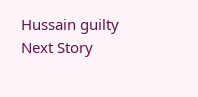Hussain guilty
Next Story